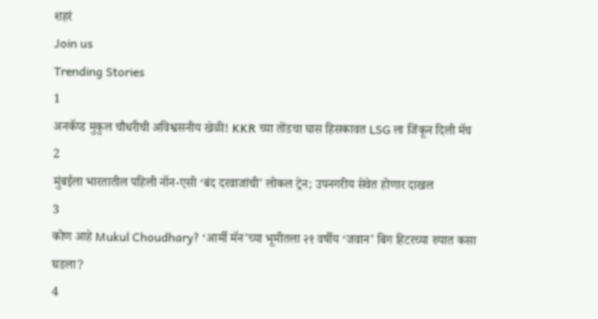शहरं
Join us
Trending Stories
1
अनकॅप्ड मुकुल चौधरीची अविश्वसनीय खेळी! KKR च्या तोंडचा घास हिसकावत LSG ला जिंकून दिली मॅच
2
मुंबईला भारतातील पहिली नॉन-एसी ‘बंद दरवाजांची’ लोकल ट्रेन; उपनगरीय सेवेत होणार दाखल
3
कोण आहे Mukul Choudhary? ‘आर्मी मॅन’च्या भूमीतला २१ वर्षीय ‘जवान’ बिग हिटरच्या रुपात कसा घडला?
4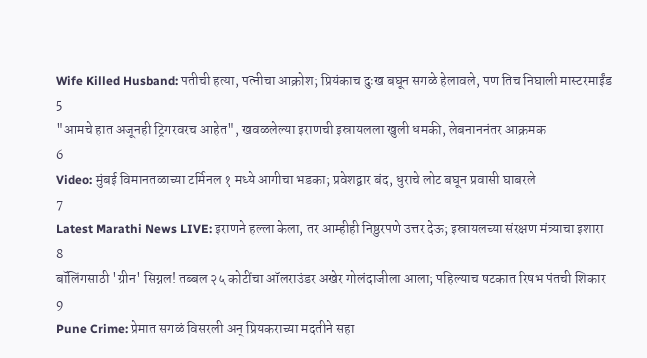Wife Killed Husband: पतीची हत्या, पत्नीचा आक्रोश; प्रियंकाच दुःख बघून सगळे हेलावले, पण तिच निघाली मास्टरमाईंड
5
"आमचे हात अजूनही ट्रिगरवरच आहेत", खवळलेल्या इराणची इस्रायलला खुली धमकी, लेबनाननंतर आक्रमक
6
Video: मुंबई विमानतळाच्या टर्मिनल १ मध्ये आगीचा भडका; प्रवेशद्वार बंद, धुराचे लोट बघून प्रवासी घाबरले
7
Latest Marathi News LIVE: इराणने हल्ला केला, तर आम्हीही निष्ठुरपणे उत्तर देऊ; इस्रायलच्या संरक्षण मंत्र्याचा इशारा
8
बॉलिंगसाठी 'ग्रीन' सिग्नल! तब्बल २५ कोटींचा ऑलराउंडर अखेर गोलंदाजीला आला; पहिल्याच षटकात रिषभ पंतची शिकार
9
Pune Crime: प्रेमात सगळं विसरली अन् प्रियकराच्या मदतीने सहा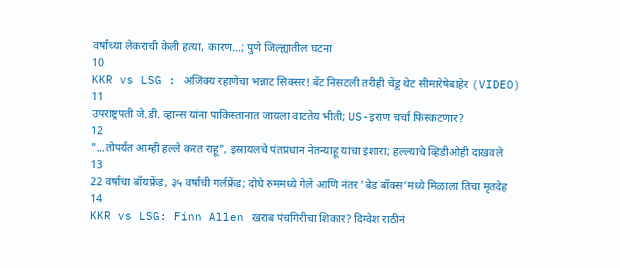वर्षांच्या लेकराची केली हत्या, कारण...; पुणे जिल्ह्यातील घटना
10
KKR vs LSG : अजिंक्य रहाणेचा भन्नाट सिक्सर! बॅट निसटली तरीही चेंडू थेट सीमारेषेबाहेर (VIDEO)
11
उपराष्ट्रपती जे.डी. व्हान्स यांना पाकिस्तानात जायला वाटतेय भीती; US-इराण चर्चा फिस्कटणार?
12
"...तोपर्यंत आम्ही हल्ले करत राहू", इस्रायलचे पंतप्रधान नेतन्याहू यांचा इशारा; हल्ल्याचे व्हिडीओही दाखवले
13
22 वर्षाचा बॉयफ्रेंड, ३५ वर्षाची गर्लफ्रेंड; दोघे रुममध्ये गेले आणि नंतर 'बेड बॉक्स'मध्ये मिळाला तिचा मृतदेह
14
KKR vs LSG: Finn Allen खराब पंचगिरीचा शिकार? दिग्वेश राठीनं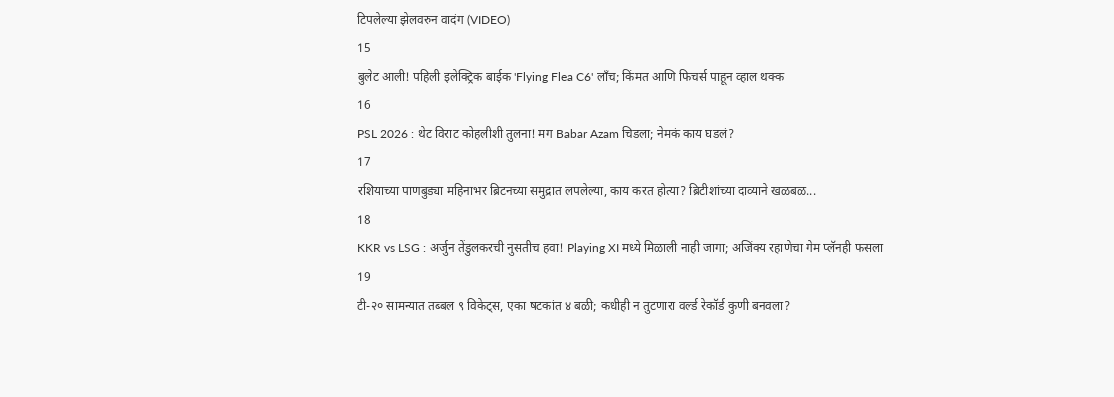टिपलेल्या झेलवरुन वादंग (VIDEO)
15
बुलेट आली! पहिली इलेक्ट्रिक बाईक 'Flying Flea C6' लाँच; किंमत आणि फिचर्स पाहून व्हाल थक्क
16
PSL 2026 : थेट विराट कोहलीशी तुलना! मग Babar Azam चिडला; नेमकं काय घडलं?
17
रशियाच्या पाणबुड्या महिनाभर ब्रिटनच्या समुद्रात लपलेल्या, काय करत होत्या? ब्रिटीशांच्या दाव्याने खळबळ...
18
KKR vs LSG : अर्जुन तेंडुलकरची नुसतीच हवा! Playing XI मध्ये मिळाली नाही जागा; अजिंक्य रहाणेचा गेम प्लॅनही फसला
19
टी-२० सामन्यात तब्बल ९ विकेट्स, एका षटकांत ४ बळी; कधीही न तुटणारा वर्ल्ड रेकॉर्ड कुणी बनवला?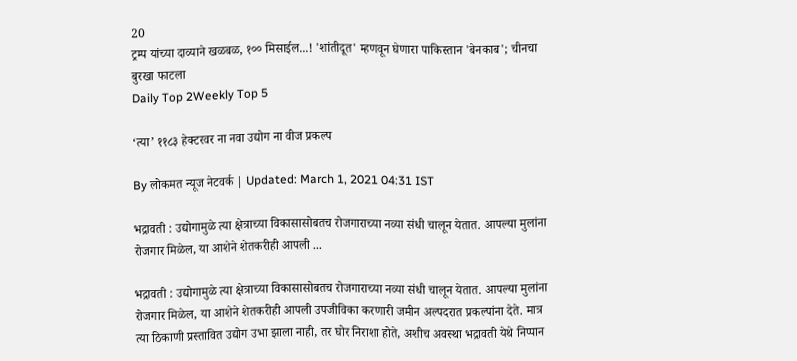20
ट्रम्प यांच्या दाव्याने खळबळ, १०० मिसाईल...! 'शांतीदूत' म्हणवून घेणारा पाकिस्तान 'बेनकाब'; चीनचा बुरखा फाटला
Daily Top 2Weekly Top 5

‘त्या’ ११८३ हेक्टरवर ना नवा उद्योग ना वीज प्रकल्प

By लोकमत न्यूज नेटवर्क | Updated: March 1, 2021 04:31 IST

भद्रावती : उद्योगामुळे त्या क्षेत्राच्या विकासासोबतच रोजगाराच्या नव्या संधी चालून येतात. आपल्या मुलांना रोजगार मिळेल, या आशेने शेतकरीही आपली ...

भद्रावती : उद्योगामुळे त्या क्षेत्राच्या विकासासोबतच रोजगाराच्या नव्या संधी चालून येतात. आपल्या मुलांना रोजगार मिळेल, या आशेने शेतकरीही आपली उपजीविका करणारी जमीन अल्पदरात प्रकल्पांना देते. मात्र त्या ठिकाणी प्रस्तावित उद्योग उभा झाला नाही, तर घोर निराशा होते, अशीच अवस्था भद्रावती येथे निप्पान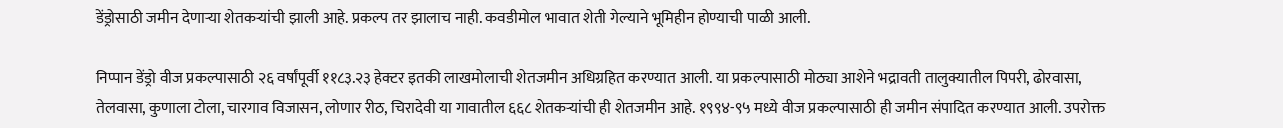डेंड्रोसाठी जमीन देणाऱ्या शेतकऱ्यांची झाली आहे. प्रकल्प तर झालाच नाही. कवडीमोल भावात शेती गेल्याने भूमिहीन होण्याची पाळी आली.

निप्पान डेंड्रो वीज प्रकल्पासाठी २६ वर्षांपूर्वी ११८३.२३ हेक्टर इतकी लाखमोलाची शेतजमीन अधिग्रहित करण्यात आली. या प्रकल्पासाठी मोठ्या आशेने भद्रावती तालुक्यातील पिपरी, ढोरवासा, तेलवासा, कुणाला टोला, चारगाव विजासन, लोणार रीठ, चिरादेवी या गावातील ६६८ शेतकऱ्यांची ही शेतजमीन आहे. १९९४-९५ मध्ये वीज प्रकल्पासाठी ही जमीन संपादित करण्यात आली. उपरोक्त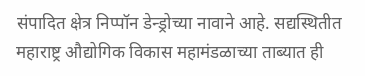संपादित क्षेत्र निप्पॉन डेन्ड्रोच्या नावाने आहे. सद्यस्थितीत महाराष्ट्र औद्योगिक विकास महामंडळाच्या ताब्यात ही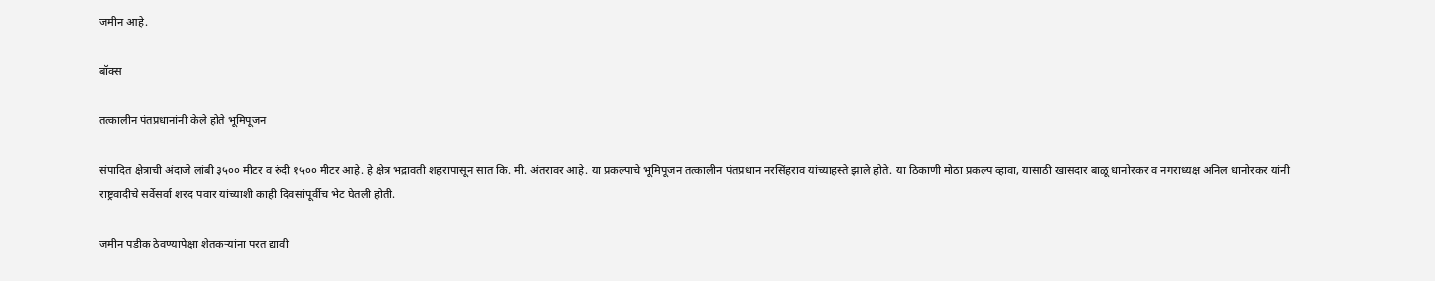जमीन आहे.

बॉक्स

तत्कालीन पंतप्रधानांनी केले होते भूमिपूजन

संपादित क्षेत्राची अंदाजे लांबी ३५०० मीटर व रुंदी १५०० मीटर आहे. हे क्षेत्र भद्रावती शहरापासून सात कि. मी. अंतरावर आहे. या प्रकल्पाचे भूमिपूजन तत्कालीन पंतप्रधान नरसिंहराव यांच्याहस्ते झाले होते. या ठिकाणी मोठा प्रकल्प व्हावा, यासाठी खासदार बाळू धानोरकर व नगराध्यक्ष अनिल धानोरकर यांनी राष्ट्रवादीचे सर्वेसर्वा शरद पवार यांच्याशी काही दिवसांपूर्वीच भेट घेतली होती.

जमीन पडीक ठेवण्यापेक्षा शेतकऱ्यांना परत द्यावी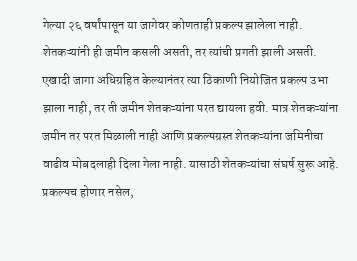गेल्या २६ वर्षांपासून या जागेवर कोणताही प्रकल्प झालेला नाही. शेतकऱ्यांनी ही जमीन कसली असती, तर त्यांची प्रगती झाली असती. एखादी जागा अधिग्रहित केल्यानंतर त्या ठिकाणी नियोजित प्रकल्प उभा झाला नाही, तर ती जमीन शेतकऱ्यांना परत द्यायला हवी. मात्र शेतकऱ्यांना जमीन तर परत मि‌ळाली नाही आणि प्रकल्पग्रस्त शेतकऱ्यांना जमिनीचा वाढीव मोबदलाही दिला गेला नाही. यासाठी शेतकऱ्यांचा संघर्ष सुरू आहे. प्रकल्पच होणार नसेल,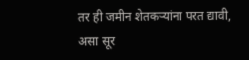तर ही जमीन शेतकऱ्यांना परत द्यावी, असा सूर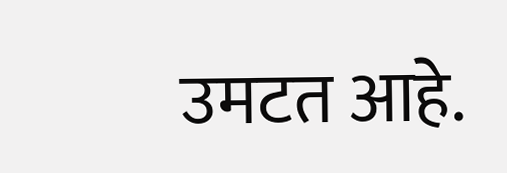उमटत आहे.